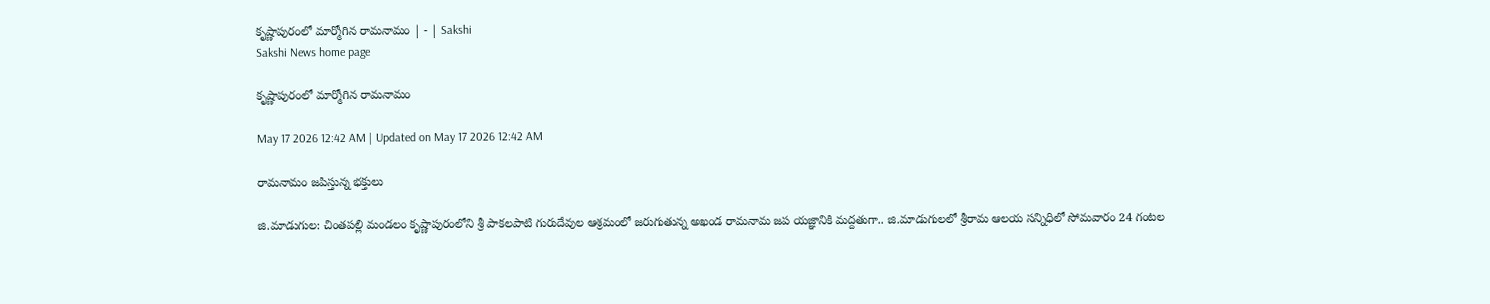కృష్ణాపురంలో మార్మోగిన రామనామం | - | Sakshi
Sakshi News home page

కృష్ణాపురంలో మార్మోగిన రామనామం

May 17 2026 12:42 AM | Updated on May 17 2026 12:42 AM

రామనామం జపిస్తున్న భక్తులు

జి.మాడుగుల: చింతపల్లి మండలం కృష్ణాపురంలోని శ్రీ పాకలపాటి గురుదేవుల ఆశ్రమంలో జరుగుతున్న అఖండ రామనామ జప యజ్ఞానికి మద్దతుగా.. జి.మాడుగులలో శ్రీరామ ఆలయ సన్నిధిలో సోమవారం 24 గంటల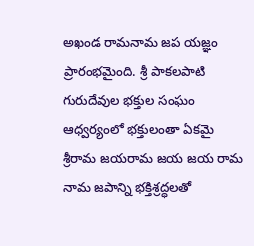అఖండ రామనామ జప యజ్ఞం ప్రారంభమైంది. శ్రీ పాకలపాటి గురుదేవుల భక్తుల సంఘం ఆధ్వర్యంలో భక్తులంతా ఏకమై శ్రీరామ జయరామ జయ జయ రామ నామ జపాన్ని భక్తిశ్రద్ధలతో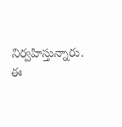నిర్వహిస్తున్నారు. ఈ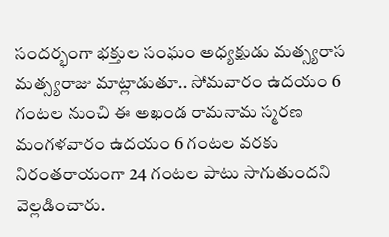సందర్భంగా భక్తుల సంఘం అధ్యక్షుడు మత్స్యరాస మత్స్యరాజు మాట్లాడుతూ.. సోమవారం ఉదయం 6 గంటల నుంచి ఈ అఖండ రామనామ స్మరణ మంగళవారం ఉదయం 6 గంటల వరకు నిరంతరాయంగా 24 గంటల పాటు సాగుతుందని వెల్లడించారు.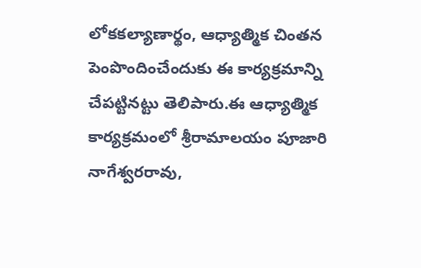లోకకల్యాణార్థం, ఆధ్యాత్మిక చింతన పెంపొందించేందుకు ఈ కార్యక్రమాన్ని చేపట్టినట్టు తెలిపారు.ఈ ఆధ్యాత్మిక కార్యక్రమంలో శ్రీరామాలయం పూజారి నాగేశ్వరరావు,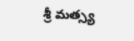శ్రీ మత్స్య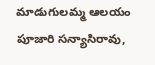మాడుగులమ్మ ఆలయం పూజారి సన్యాసిరావు,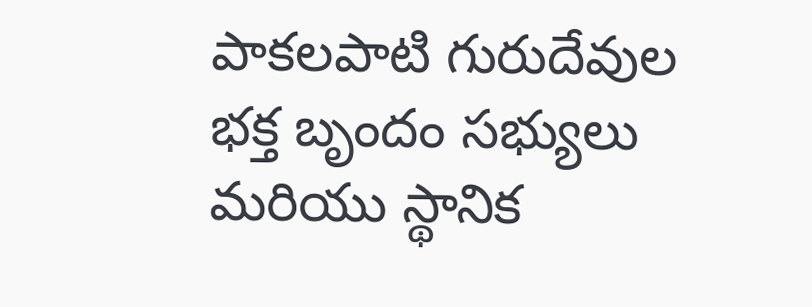పాకలపాటి గురుదేవుల భక్త బృందం సభ్యులు మరియు స్థానిక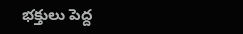భక్తులు పెద్ద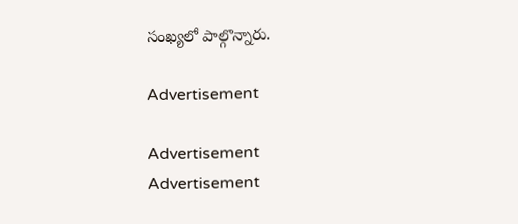సంఖ్యలో పాల్గొన్నారు.

Advertisement

Advertisement
Advertisement